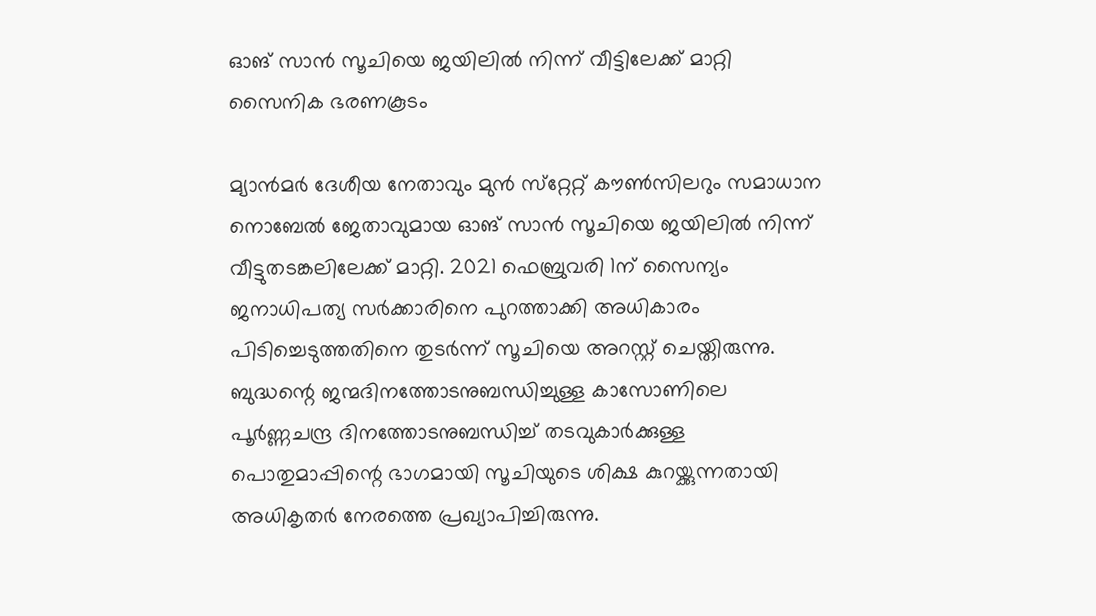ഓങ് സാന്‍ സൂചിയെ ജയിലിൽ നിന്ന് വീട്ടിലേക്ക് മാറ്റി സൈനിക ഭരണകൂടം

മ്യാന്‍മര്‍ ദേശീയ നേതാവും മുന്‍ സ്‌റ്റേറ്റ് കൗണ്‍സിലറും സമാധാന നൊബേല്‍ ജേതാവുമായ ഓങ് സാന്‍ സൂചിയെ ജയിലില്‍ നിന്ന് വീട്ടുതടങ്കലിലേക്ക് മാറ്റി. 2021 ഫെബ്രുവരി 1ന് സൈന്യം ജനാധിപത്യ സര്‍ക്കാരിനെ പുറത്താക്കി അധികാരം പിടിച്ചെടുത്തതിനെ തുടര്‍ന്ന് സൂചിയെ അറസ്റ്റ് ചെയ്തിരുന്നു.
ബുദ്ധന്റെ ജന്മദിനത്തോടനുബന്ധിച്ചുള്ള കാസോണിലെ പൂര്‍ണ്ണചന്ദ്ര ദിനത്തോടനുബന്ധിച്ച് തടവുകാര്‍ക്കുള്ള പൊതുമാപ്പിന്റെ ഭാഗമായി സൂചിയുടെ ശിക്ഷ കുറയ്ക്കുന്നതായി അധികൃതര്‍ നേരത്തെ പ്രഖ്യാപിച്ചിരുന്നു.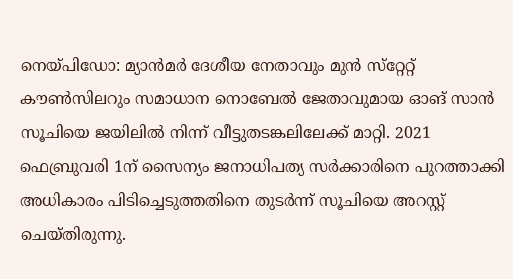നെയ്പിഡോ: മ്യാന്‍മര്‍ ദേശീയ നേതാവും മുന്‍ സ്‌റ്റേറ്റ് കൗണ്‍സിലറും സമാധാന നൊബേല്‍ ജേതാവുമായ ഓങ് സാന്‍ സൂചിയെ ജയിലില്‍ നിന്ന് വീട്ടുതടങ്കലിലേക്ക് മാറ്റി. 2021 ഫെബ്രുവരി 1ന് സൈന്യം ജനാധിപത്യ സര്‍ക്കാരിനെ പുറത്താക്കി അധികാരം പിടിച്ചെടുത്തതിനെ തുടര്‍ന്ന് സൂചിയെ അറസ്റ്റ് ചെയ്തിരുന്നു.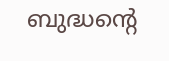ബുദ്ധന്റെ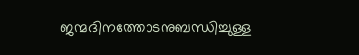ജന്മദിനത്തോടനുബന്ധിച്ചുള്ള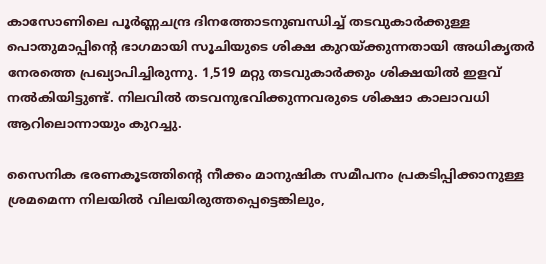കാസോണിലെ പൂര്‍ണ്ണചന്ദ്ര ദിനത്തോടനുബന്ധിച്ച് തടവുകാര്‍ക്കുള്ള പൊതുമാപ്പിന്റെ ഭാഗമായി സൂചിയുടെ ശിക്ഷ കുറയ്ക്കുന്നതായി അധികൃതര്‍ നേരത്തെ പ്രഖ്യാപിച്ചിരുന്നു. 1,519 മറ്റു തടവുകാര്‍ക്കും ശിക്ഷയില്‍ ഇളവ് നല്‍കിയിട്ടുണ്ട്. നിലവില്‍ തടവനുഭവിക്കുന്നവരുടെ ശിക്ഷാ കാലാവധി ആറിലൊന്നായും കുറച്ചു.

സൈനിക ഭരണകൂടത്തിന്റെ നീക്കം മാനുഷിക സമീപനം പ്രകടിപ്പിക്കാനുള്ള ശ്രമമെന്ന നിലയില്‍ വിലയിരുത്തപ്പെട്ടെങ്കിലും,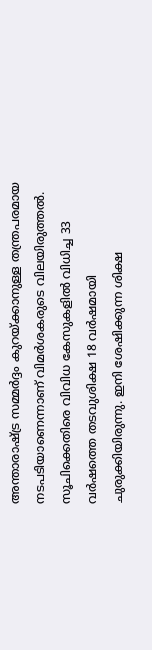അന്താരാഷ്ട്ര സമ്മര്‍ദ്ദം കുറയ്ക്കാനുള്ള തന്ത്രപരമായ നടപടിയാണെന്നാണ് വിമര്‍ശകരുടെ വിലയിരുത്തല്‍. സൂചിക്കെതിരെ വിവിധ കേസുകളില്‍ വിധിച്ച 33 വര്‍ഷത്തെ തടവുശിക്ഷ 18 വര്‍ഷമായി ചുരുക്കിയിരുന്നു. ഇനി ശേഷിക്കുന്ന ശിക്ഷ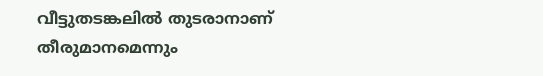വീട്ടുതടങ്കലില്‍ തുടരാനാണ് തീരുമാനമെന്നും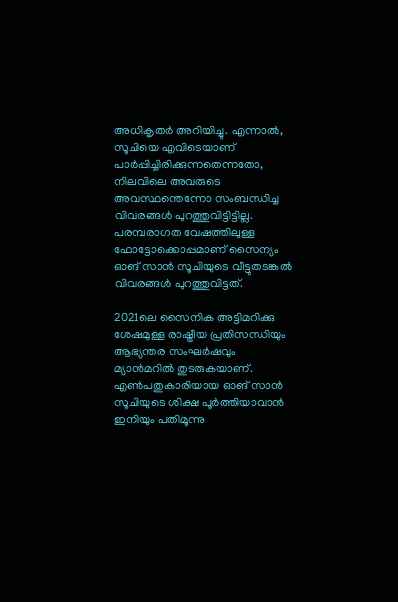അധികൃതര്‍ അറിയിച്ചു. എന്നാല്‍, സൂചിയെ എവിടെയാണ് പാര്‍പ്പിച്ചിരിക്കുന്നതെന്നതോ, നിലവിലെ അവരുടെ അവസ്ഥന്തെന്നോ സംബന്ധിച്ച വിവരങ്ങള്‍ പുറത്തുവിട്ടിട്ടില്ല. പരമ്പരാഗത വേഷത്തിലുള്ള ഫോട്ടോക്കൊപ്പമാണ് സൈന്യം ഓങ് സാന്‍ സൂചിയുടെ വീട്ടുതടങ്കല്‍ വിവരങ്ങള്‍ പുറത്തുവിട്ടത്.

2021ലെ സൈനിക അട്ടിമറിക്കു ശേഷമുള്ള രാഷ്ട്രീയ പ്രതിസന്ധിയും ആഭ്യന്തര സംഘര്‍ഷവും മ്യാന്‍മറില്‍ തുടരുകയാണ്. എണ്‍പതുകാരിയായ ഓങ് സാന്‍ സൂചിയുടെ ശിക്ഷ പൂര്‍ത്തിയാവാന്‍ ഇനിയും പതിമൂന്നു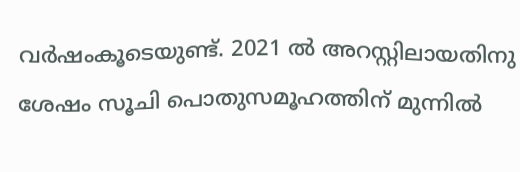വര്‍ഷംകൂടെയുണ്ട്. 2021 ല്‍ അറസ്റ്റിലായതിനു ശേഷം സൂചി പൊതുസമൂഹത്തിന് മുന്നിൽ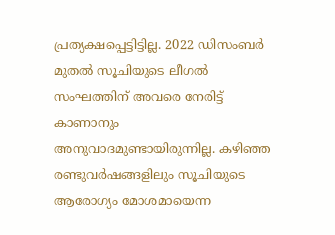പ്രത്യക്ഷപ്പെട്ടിട്ടില്ല. 2022 ഡിസംബര്‍ മുതല്‍ സൂചിയുടെ ലീഗല്‍ സംഘത്തിന് അവരെ നേരിട്ട് കാണാനും അനുവാദമുണ്ടായിരുന്നില്ല. കഴിഞ്ഞ രണ്ടുവര്‍ഷങ്ങളിലും സൂചിയുടെ ആരോഗ്യം മോശമായെന്ന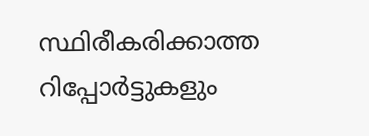സ്ഥിരീകരിക്കാത്ത റിപ്പോര്‍ട്ടുകളും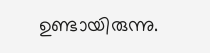ഉണ്ടായിരുന്നു.